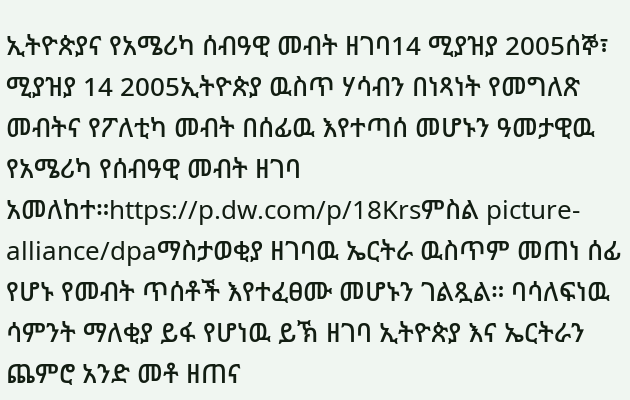ኢትዮጵያና የአሜሪካ ሰብዓዊ መብት ዘገባ14 ሚያዝያ 2005ሰኞ፣ ሚያዝያ 14 2005ኢትዮጵያ ዉስጥ ሃሳብን በነጻነት የመግለጽ መብትና የፖለቲካ መብት በሰፊዉ እየተጣሰ መሆኑን ዓመታዊዉ የአሜሪካ የሰብዓዊ መብት ዘገባ አመለከተ።https://p.dw.com/p/18Krsምስል picture-alliance/dpaማስታወቂያ ዘገባዉ ኤርትራ ዉስጥም መጠነ ሰፊ የሆኑ የመብት ጥሰቶች እየተፈፀሙ መሆኑን ገልጿል። ባሳለፍነዉ ሳምንት ማለቂያ ይፋ የሆነዉ ይኽ ዘገባ ኢትዮጵያ እና ኤርትራን ጨምሮ አንድ መቶ ዘጠና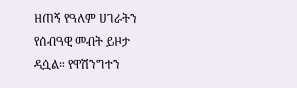ዘጠኝ የዓለም ሀገራትን የሰብዓዊ መብት ይዞታ ዳሷል። የዋሽንግተን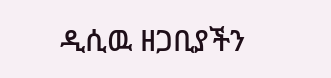ዲሲዉ ዘጋቢያችን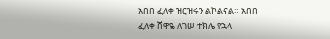አበበ ፈለቀ ዝርዝሩን ልኮልናል። አበበ ፈለቀ ሸዋዬ ለገሠ ተክሌ የኋላ